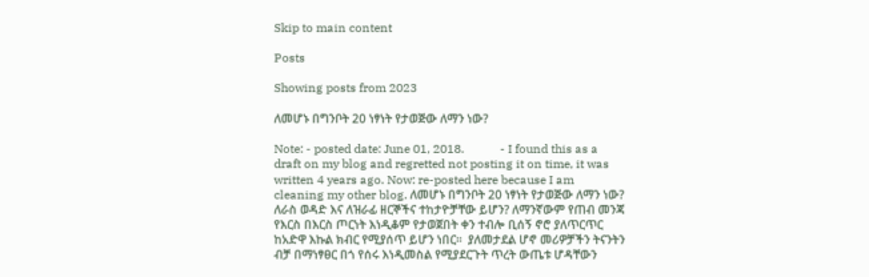Skip to main content

Posts

Showing posts from 2023

ለመሆኑ በግንቦት 20 ነፃነት የታወጅው ለማን ነው?

Note: - posted date: June 01, 2018.            - I found this as a draft on my blog and regretted not posting it on time, it was written 4 years ago. Now: re-posted here because I am cleaning my other blog. ለመሆኑ በግንቦት 20 ነፃነት የታወጅው ለማን ነው? ለራስ ወዳድ እና ለዝራፊ ዘርኞችና ተከታዮቻቸው ይሆን? ለማንኛውም የጠብ መንጃ የእርስ በእርስ ጦርነት እነዲቆም የታወጀበት ቀን ተብሎ ቢሰኝ ኖሮ ያለጥርጥር ከአድዋ እኩል ክብር የሚያሰጥ ይሆን ነበር፡፡  ያለመታደል ሆኖ መሪዎቻችን ትናንትን ብቻ በማነፃፀር በጎ የሰሩ እነዲመስል የሚያደርጉት ጥረት ውጤቱ ሆዳቸውን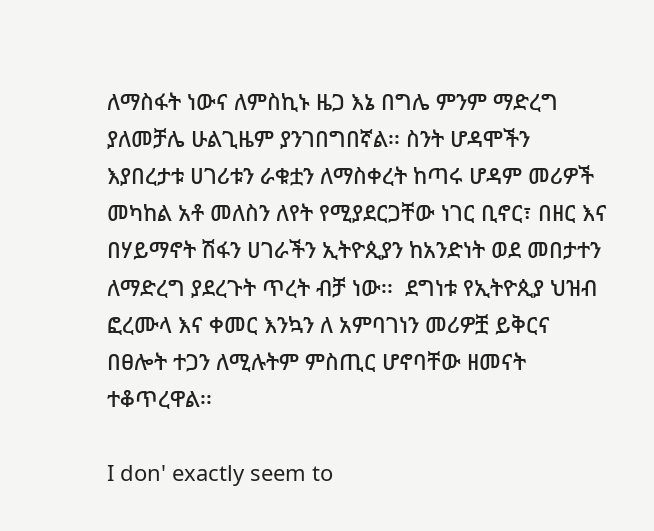ለማስፋት ነውና ለምስኪኑ ዜጋ እኔ በግሌ ምንም ማድረግ ያለመቻሌ ሁልጊዜም ያንገበግበኛል፡፡ ስንት ሆዳሞችን እያበረታቱ ሀገሪቱን ራቁቷን ለማስቀረት ከጣሩ ሆዳም መሪዎች መካከል አቶ መለስን ለየት የሚያደርጋቸው ነገር ቢኖር፣ በዘር እና በሃይማኖት ሽፋን ሀገራችን ኢትዮጲያን ከአንድነት ወደ መበታተን ለማድረግ ያደረጉት ጥረት ብቻ ነው፡፡  ደግነቱ የኢትዮጲያ ህዝብ ፎረሙላ እና ቀመር እንኳን ለ አምባገነን መሪዎቿ ይቅርና በፀሎት ተጋን ለሚሉትም ምስጢር ሆኖባቸው ዘመናት ተቆጥረዋል፡፡

I don' exactly seem to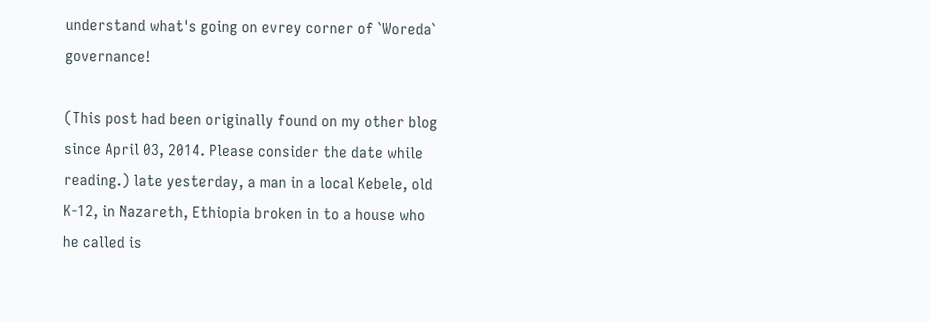understand what's going on evrey corner of `Woreda` governance!

(This post had been originally found on my other blog since April 03, 2014. Please consider the date while reading.) late yesterday, a man in a local Kebele, old K-12, in Nazareth, Ethiopia broken in to a house who he called is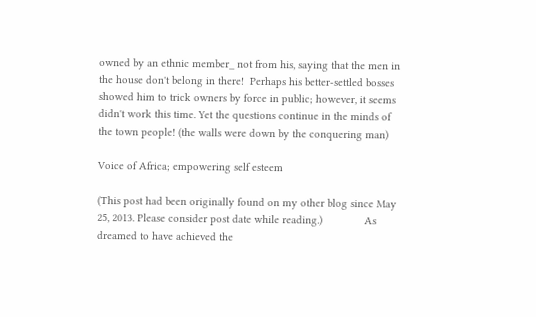owned by an ethnic member_ not from his, saying that the men in the house don't belong in there!  Perhaps his better-settled bosses showed him to trick owners by force in public; however, it seems didn't work this time. Yet the questions continue in the minds of the town people! (the walls were down by the conquering man)

Voice of Africa; empowering self esteem

(This post had been originally found on my other blog since May 25, 2013. Please consider post date while reading.)              As dreamed to have achieved the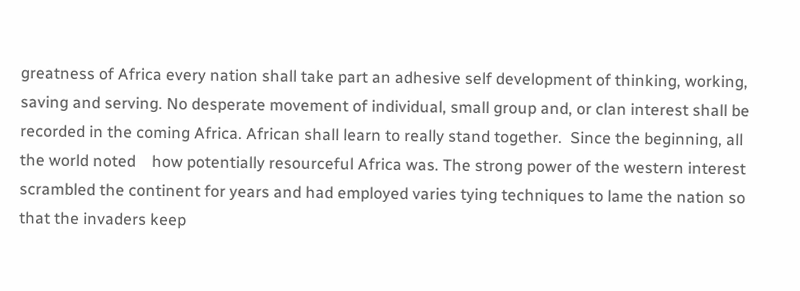greatness of Africa every nation shall take part an adhesive self development of thinking, working, saving and serving. No desperate movement of individual, small group and, or clan interest shall be recorded in the coming Africa. African shall learn to really stand together.  Since the beginning, all the world noted    how potentially resourceful Africa was. The strong power of the western interest scrambled the continent for years and had employed varies tying techniques to lame the nation so that the invaders keep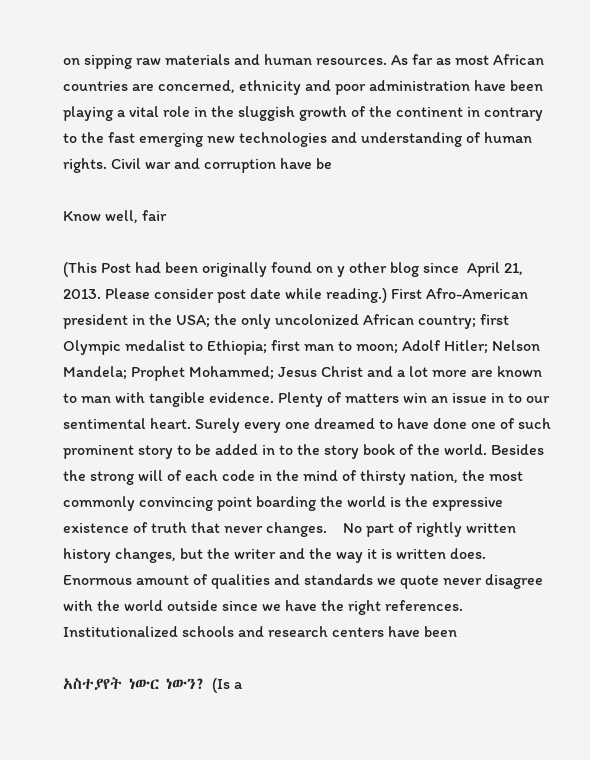on sipping raw materials and human resources. As far as most African countries are concerned, ethnicity and poor administration have been playing a vital role in the sluggish growth of the continent in contrary to the fast emerging new technologies and understanding of human rights. Civil war and corruption have be

Know well, fair

(This Post had been originally found on y other blog since  April 21, 2013. Please consider post date while reading.) First Afro-American president in the USA; the only uncolonized African country; first Olympic medalist to Ethiopia; first man to moon; Adolf Hitler; Nelson Mandela; Prophet Mohammed; Jesus Christ and a lot more are known to man with tangible evidence. Plenty of matters win an issue in to our sentimental heart. Surely every one dreamed to have done one of such prominent story to be added in to the story book of the world. Besides the strong will of each code in the mind of thirsty nation, the most commonly convincing point boarding the world is the expressive existence of truth that never changes.    No part of rightly written history changes, but the writer and the way it is written does. Enormous amount of qualities and standards we quote never disagree with the world outside since we have the right references.  Institutionalized schools and research centers have been

አስተያየት ነውር ነውን? (Is a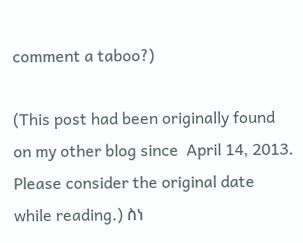comment a taboo?)

(This post had been originally found on my other blog since  April 14, 2013. Please consider the original date while reading.) ስነ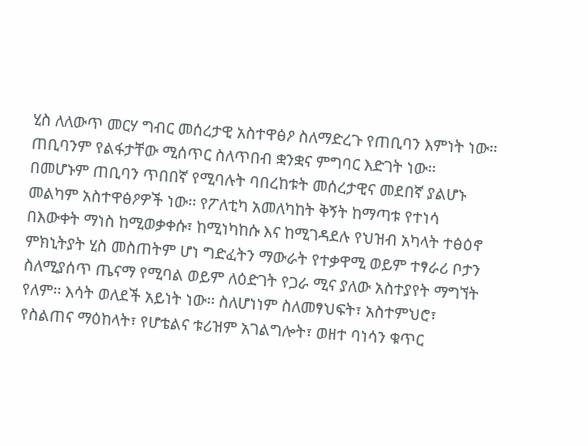ሂስ ለለውጥ መርሃ ግብር መሰረታዊ አስተዋፅዖ ስለማድረጉ የጠቢባን እምነት ነው፡፡ ጠቢባንም የልፋታቸው ሚሰጥር ስለጥበብ ቋንቋና ምግባር እድገት ነው፡፡ በመሆኑም ጠቢባን ጥበበኛ የሚባሉት ባበረከቱት መሰረታዊና መደበኛ ያልሆኑ መልካም አስተዋፅዖዎች ነው፡፡ የፖለቲካ አመለካከት ቅኝት ከማጣቱ የተነሳ በእውቀት ማነስ ከሚወቃቀሱ፣ ከሚነካከሱ እና ከሚገዳደሉ የህዝብ አካላት ተፅዕኖ ምክኒትያት ሂስ መስጠትም ሆነ ግድፈትን ማውራት የተቃዋሚ ወይም ተፃራሪ ቦታን ስለሚያሰጥ ጤናማ የሚባል ወይም ለዕድገት የጋራ ሚና ያለው አስተያየት ማግኘት የለም፡፡ እሳት ወለደች አይነት ነው፡፡ ስለሆነነም ስለመፃህፍት፣ አስተምህሮ፣ የስልጠና ማዕከላት፣ የሆቴልና ቱሪዝም አገልግሎት፣ ወዘተ ባነሳን ቁጥር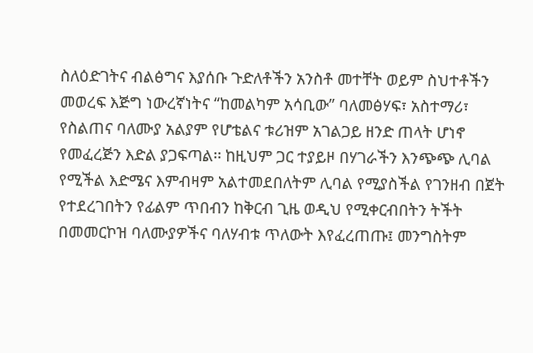ስለዕድገትና ብልፅግና እያሰቡ ጉድለቶችን አንስቶ መተቸት ወይም ስህተቶችን መወረፍ እጅግ ነውረኛነትና “ከመልካም አሳቢው” ባለመፅሃፍ፣ አስተማሪ፣ የስልጠና ባለሙያ አልያም የሆቴልና ቱሪዝም አገልጋይ ዘንድ ጠላት ሆነኖ የመፈረጅን እድል ያጋፍጣል፡፡ ከዚህም ጋር ተያይዞ በሃገራችን እንጭጭ ሊባል የሚችል እድሜና እምብዛም አልተመደበለትም ሊባል የሚያስችል የገንዘብ በጀት የተደረገበትን የፊልም ጥበብን ከቅርብ ጊዜ ወዲህ የሚቀርብበትን ትችት በመመርኮዝ ባለሙያዎችና ባለሃብቱ ጥለውት እየፈረጠጡ፤ መንግስትም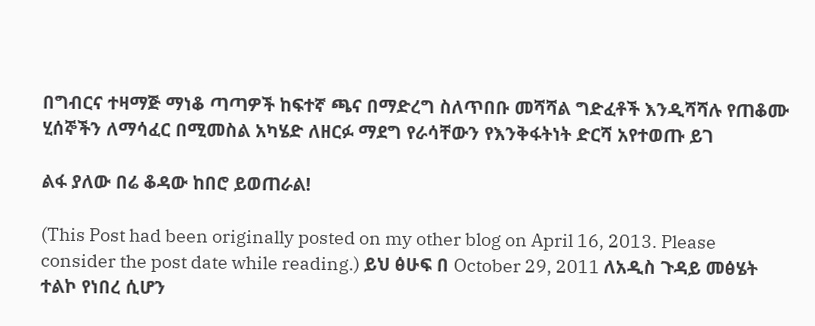በግብርና ተዛማጅ ማነቆ ጣጣዎች ከፍተኛ ጫና በማድረግ ስለጥበቡ መሻሻል ግድፈቶች እንዲሻሻሉ የጠቆሙ ሂሰኞችን ለማሳፈር በሚመስል አካሄድ ለዘርፉ ማደግ የራሳቸውን የእንቅፋትነት ድርሻ አየተወጡ ይገ

ልፋ ያለው በሬ ቆዳው ከበሮ ይወጠራል!

(This Post had been originally posted on my other blog on April 16, 2013. Please consider the post date while reading.) ይህ ፅሁፍ በ October 29, 2011 ለአዲስ ጉዳይ መፅሄት ተልኮ የነበረ ሲሆን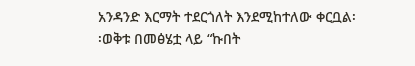አንዳንድ እርማት ተደርጎለት እንደሚከተለው ቀርቧል፡፡ወቅቱ በመፅሄቷ ላይ “ኩበት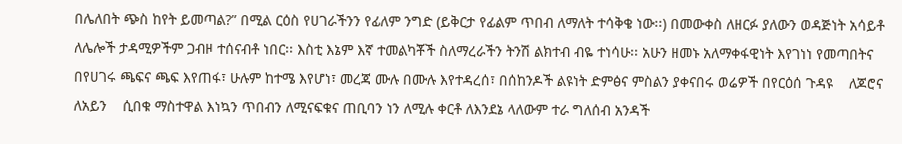በሌለበት ጭስ ከየት ይመጣል?” በሚል ርዕስ የሀገራችንን የፊለም ንግድ (ይቅርታ የፊልም ጥበብ ለማለት ተሳቅቄ ነው፡፡) በመውቀስ ለዘርፉ ያለውን ወዳጅነት አሳይቶ ለሌሎች ታዳሚዎችም ጋብዞ ተሰናብቶ ነበር፡፡ እስቲ እኔም እኛ ተመልካቾች ስለማረራችን ትንሽ ልክተብ ብዬ ተነሳሁ፡፡ አሁን ዘመኑ አለማቀፋዊነት እየገነነ የመጣበትና በየሀገሩ ጫፍና ጫፍ እየጠፋ፣ ሁሉም ከተሜ እየሆነ፣ መረጃ ሙሉ በሙሉ እየተዳረሰ፣ በሰከንዶች ልዩነት ድምፅና ምስልን ያቀናበሩ ወሬዎች በየርዕሰ ጉዳዩ    ለጆሮና ለአይን    ሲበቁ ማስተዋል እነኳን ጥበብን ለሚናፍቁና ጠቢባን ነን ለሚሉ ቀርቶ ለእንደኔ ላለውም ተራ ግለሰብ አንዳች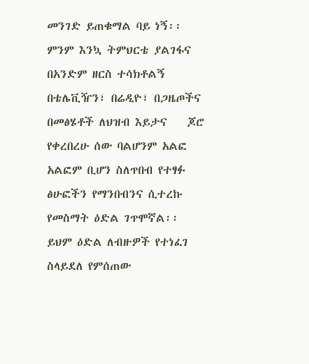መንገድ ይጠቁማል ባይ ነኝ፡፡ ምንም እንኳ ትምህርቴ ያልገፋና በአንድም ዘርስ ተሳክቶልኝ በቴሌቪዥን፣ በሬዲዮ፣ በጋዜጦችና በመፅሄቶች ለህዝብ እይታና    ጆሮ የቀረበረሁ ሰው ባልሆንም አልፎ አልፎም ቢሆን ስለጥበብ የተፃፉ ፅሁፎችን የማንበብንና ሲተረኩ የመስማት ዕድል ገጥሞኛል፡፡ ይህም ዕድል ለብዙዎች የተነፈገ ስላይደለ የምሰጠው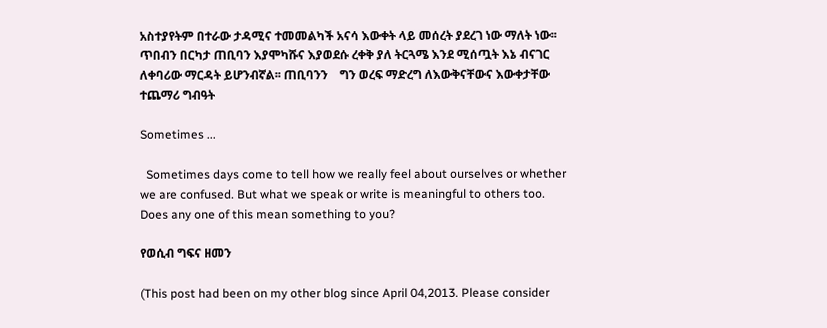አስተያየትም በተራው ታዳሚና ተመመልካች አናሳ እውቀት ላይ መሰረት ያደረገ ነው ማለት ነው፡፡ ጥበብን በርካታ ጠቢባን እያሞካሹና እያወደሱ ረቀቅ ያለ ትርጓሜ እንደ ሚሰጧት እኔ ብናገር ለቀባሪው ማርዳት ይሆንብኛል፡፡ ጠቢባንን    ግን ወረፍ ማድረግ ለእውቅናቸውና እውቀታቸው ተጨማሪ ግብዓት

Sometimes ...

  Sometimes days come to tell how we really feel about ourselves or whether we are confused. But what we speak or write is meaningful to others too. Does any one of this mean something to you?

የወሲብ ግፍና ዘመን

(This post had been on my other blog since April 04,2013. Please consider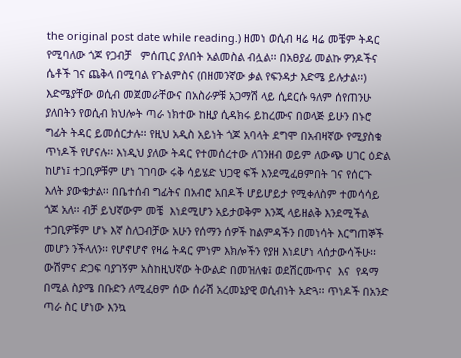the original post date while reading.) ዘመነ ወሲብ ዛሬ ዛሬ መቼም ትዳር የሚባለው ጎጆ የጋብቻ   ምሰጢር ያለበት አልመስል ብሏል፡፡ በአፀያፊ መልኩ ዎንዶችና ሴቶች ገና ጨቅላ በሚባል የጉልምስና (በዘመንኛው ቃል የፍንዳታ እድሜ ይሉታል፡፡) እድሜያቸው ወሲብ መጀመራቸውና በአስራዎቹ አጋማሽ ላይ ሲደርሱ ዓለም ሰየጠንሁ  ያለበትን የወሲብ ክህሎት ጣራ ነክተው ከዚያ ሲዳክሩ ይከረሙና በወላጅ ይሁን በኑሮ ግፊት ትዳር ይመሰርታሉ፡፡ የዚህ አዲስ አይነት ጎጆ አባላት ደግሞ በአብዛኛው የሚያስቁ ጥነዶች የሆናሉ፡፡ እነዲህ ያለው ትዳር የተመሰረተው ለገንዘብ ወይም ለውጭ ሀገር ዕድል ከሆነ፤ ተጋቢዎቹም ሆነ ገገባው ሩቅ ሳይሄድ ህጋዊ ፍች እንደሚፈፀምበት ገና የሰርጉ እለት ያውቁታል፡፡ በቤተሰብ ግፊትና በአብሮ አበዶች ሆይሆይታ የሚቀለስም ተመሳሳይ ጎጆ አለ፡፡ ብቻ ይህኛውም መቼ  እነደሚሆን አይታወቅም እንጂ ላይዘልቅ እንደሚችል ተጋቢዎቹም ሆኑ እኛ ስለጋብቻው አሁን የሰማን ሰዎች ከልምዳችን በመነሳት እርግጠኞች መሆን ንችላለን፡፡ የሆኖሆኖ የዛሬ ትዳር ምነም እክሎችን የያዘ እነደሆነ ላሰታውሳችሁ፡፡ ውሽምና ድጋፍ ባያገኝም አስከዚህኛው ትውልድ በመዝለቁ፤ ወደሽርሙጥና  እና  የዳማ በሚል ስያሜ በቡድን ለሚፈፀም ሰው ሰራሽ አረመኔያዊ ወሲብነት አድጓ፡፡ ጥነዶች በአንድ ጣራ ስር ሆነው እንኳ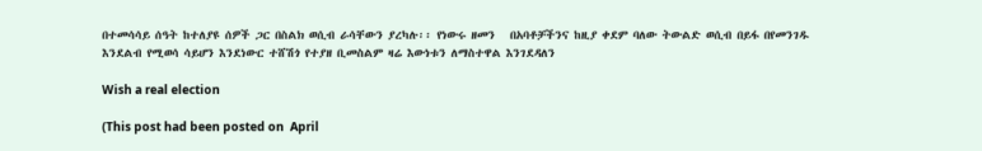በተመሳሳይ ሰዓት ከተለያዩ ሰዎች ጋር በስልክ ወሲብ ራሳቸውን ያረካሉ፡፡ የነውሩ ዘመን   በአባቶቻችንና ከዚያ ቀደም ባለው ትውልድ ወሲብ በይፋ በየመንገዱ እንደልብ የሚወሳ ሳይሆን እንደነውር ተሸሽጎ የተያዘ ቢመስልም ዛሬ እውነቱን ለማስተዋል እንገደዳለን

Wish a real election

(This post had been posted on  April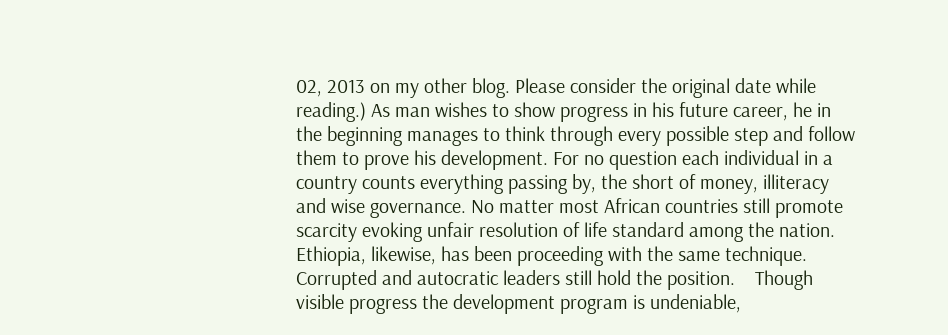02, 2013 on my other blog. Please consider the original date while reading.) As man wishes to show progress in his future career, he in the beginning manages to think through every possible step and follow them to prove his development. For no question each individual in a country counts everything passing by, the short of money, illiteracy and wise governance. No matter most African countries still promote scarcity evoking unfair resolution of life standard among the nation. Ethiopia, likewise, has been proceeding with the same technique. Corrupted and autocratic leaders still hold the position.    Though visible progress the development program is undeniable,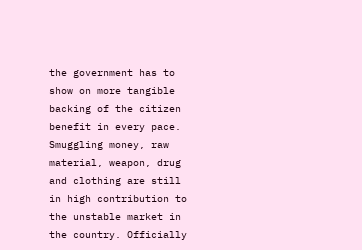the government has to show on more tangible backing of the citizen benefit in every pace.  Smuggling money, raw material, weapon, drug and clothing are still in high contribution to the unstable market in the country. Officially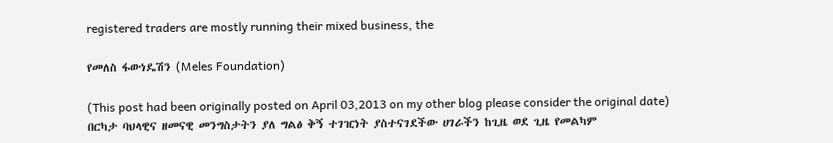registered traders are mostly running their mixed business, the

የመለስ ፋውነዴሽን (Meles Foundation)

(This post had been originally posted on April 03,2013 on my other blog please consider the original date) በርካታ ባህላዊና ዘመናዊ መንግስታትን ያለ ግልፅ ቅኝ ተገዢነት ያስተናገደችው ሀገራችን ከጊዜ ወደ ጊዜ የመልካም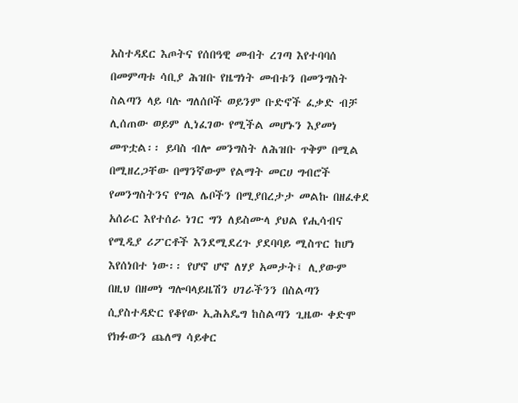አስተዳደር እጦትና የሰበዓዊ መብት ረገጣ እየተባባሰ በመምጣቱ ሳቢያ ሕዝቡ የዜግነት መብቱን በመንግስት ስልጣን ላይ ባሉ ግለሰቦች ወይንም ቡድኖች ፈቃድ ብቻ ሊሰጠው ወይም ሊነፈገው የሚችል መሆኑን እያመነ መጥቷል፡፡ ይባስ ብሎ መንግስት ለሕዝቡ ጥቅም በሚል በሚዘረጋቸው በማንኛውም የልማት መርሀ ግብሮች የመንግስትንና የግል ሌቦችን በሚያበረታታ መልኩ በዘፈቀደ አሰራር እየተሰራ ነገር ግን ለይስሙላ ያህል የሒሳብና የሚዲያ ሪፖርቶች እንደሚደረጉ ያደባባይ ሚስጥር ከሆነ እየሰነበተ ነው፡፡ የሆኖ ሆኖ ለሃያ አመታት፤ ሊያውም በዚህ በዘመነ ግሎባላይዜሽን ሀገራችንን በስልጣን ሲያስተዳድር የቆየው ኢሕአዴግ ከስልጣን ጊዜው ቀድሞ የክፉውን ጨለማ ሳይቀር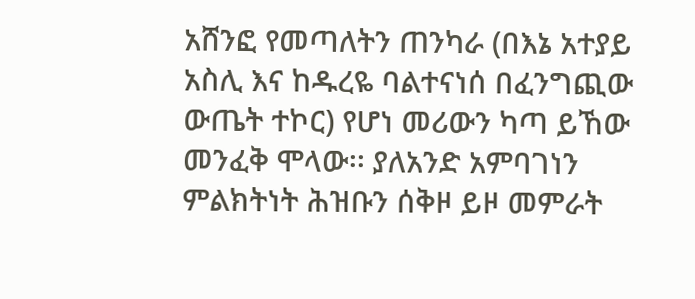አሸንፎ የመጣለትን ጠንካራ (በእኔ አተያይ አስሊ እና ከዱረዬ ባልተናነሰ በፈንግጪው ውጤት ተኮር) የሆነ መሪውን ካጣ ይኸው መንፈቅ ሞላው፡፡ ያለአንድ አምባገነን ምልክትነት ሕዝቡን ሰቅዞ ይዞ መምራት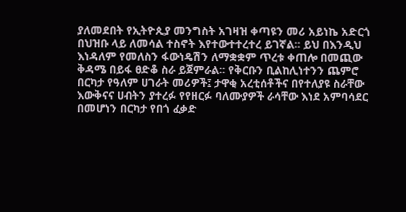ያለመደበት የኢትዮጲያ መንግስት አገዛዝ ቀጣዩን መሪ አይነኬ አድርጎ በህዝቡ ላይ ለመሳል ተስኖት እየተውተተረተረ ይገኛል፡፡ ይህ በእንዲህ እነዳለም የመለስን ፋውነዴሽን ለማቋቋም ጥረቱ ቀጠሎ በመጪው ቅዳሜ በይፋ ፀድቆ ስራ ይጀምራል፡፡ የቅርቡን ቢልከሊነተንን ጨምሮ በርካታ የዓለም ሀገራት መሪዎች፤ ታዋቂ አረቲሰቶችና በየተለያዩ ስራቸው እውቅናና ሀብትን ያተረፉ የየዘርፉ ባለሙያዎች ራሳቸው እነደ አምባሳደር በመሆነን በርካታ የበጎ ፈቃድ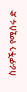ስራዎችን የሚሰሩ ድ